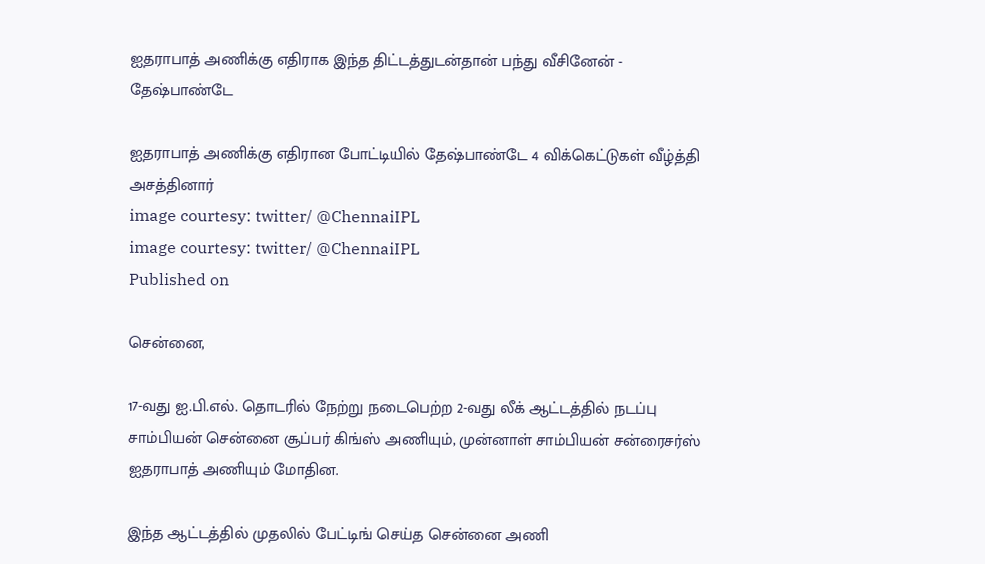ஐதராபாத் அணிக்கு எதிராக இந்த திட்டத்துடன்தான் பந்து வீசினேன் - தேஷ்பாண்டே

ஐதராபாத் அணிக்கு எதிரான போட்டியில் தேஷ்பாண்டே 4 விக்கெட்டுகள் வீழ்த்தி அசத்தினார்
image courtesy: twitter/ @ChennaiIPL
image courtesy: twitter/ @ChennaiIPL
Published on

சென்னை,

17-வது ஐ.பி.எல். தொடரில் நேற்று நடைபெற்ற 2-வது லீக் ஆட்டத்தில் நடப்பு சாம்பியன் சென்னை சூப்பர் கிங்ஸ் அணியும், முன்னாள் சாம்பியன் சன்ரைசர்ஸ் ஐதராபாத் அணியும் மோதின.

இந்த ஆட்டத்தில் முதலில் பேட்டிங் செய்த சென்னை அணி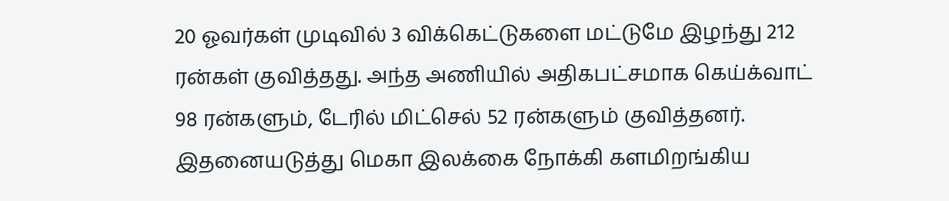20 ஓவர்கள் முடிவில் 3 விக்கெட்டுகளை மட்டுமே இழந்து 212 ரன்கள் குவித்தது. அந்த அணியில் அதிகபட்சமாக கெய்க்வாட் 98 ரன்களும், டேரில் மிட்செல் 52 ரன்களும் குவித்தனர். இதனையடுத்து மெகா இலக்கை நோக்கி களமிறங்கிய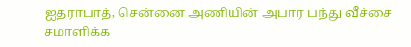ஐதராபாத், சென்னை அணியின் அபார பந்து வீச்சை சமாளிக்க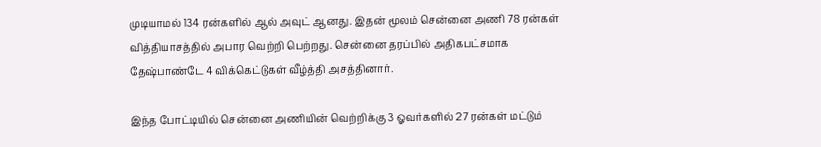முடியாமல் 134 ரன்களில் ஆல் அவுட் ஆனது. இதன் மூலம் சென்னை அணி 78 ரன்கள் வித்தியாசத்தில் அபார வெற்றி பெற்றது. சென்னை தரப்பில் அதிகபட்சமாக தேஷ்பாண்டே 4 விக்கெட்டுகள் வீழ்த்தி அசத்தினார்.

இந்த போட்டியில் சென்னை அணியின் வெற்றிக்கு 3 ஓவர்களில் 27 ரன்கள் மட்டும்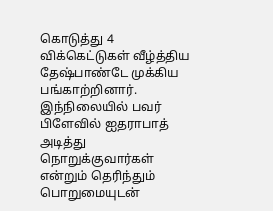கொடுத்து 4 விக்கெட்டுகள் வீழ்த்திய தேஷ்பாண்டே முக்கிய பங்காற்றினார். இந்நிலையில் பவர் பிளேவில் ஐதராபாத் அடித்து நொறுக்குவார்கள் என்றும் தெரிந்தும் பொறுமையுடன்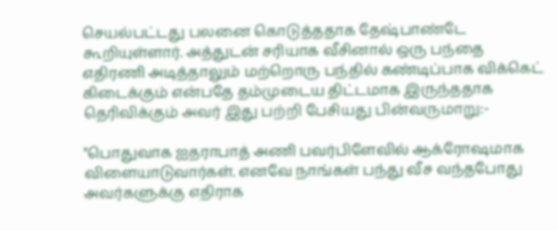செயல்பட்டது பலனை கொடுத்ததாக தேஷ்பாண்டே கூறியுள்ளார். அத்துடன் சரியாக வீசினால் ஒரு பந்தை எதிரணி அடித்தாலும் மற்றொரு பந்தில் கண்டிப்பாக விக்கெட் கிடைக்கும் என்பதே தம்முடைய திட்டமாக இருந்ததாக தெரிவிக்கும் அவர் இது பற்றி பேசியது பின்வருமாறு:-

"பொதுவாக ஐதராபாத் அணி பவர்பிளேவில் ஆக்ரோஷமாக விளையாடுவார்கள். எனவே நாங்கள் பந்து வீச வந்தபோது அவர்களுக்கு எதிராக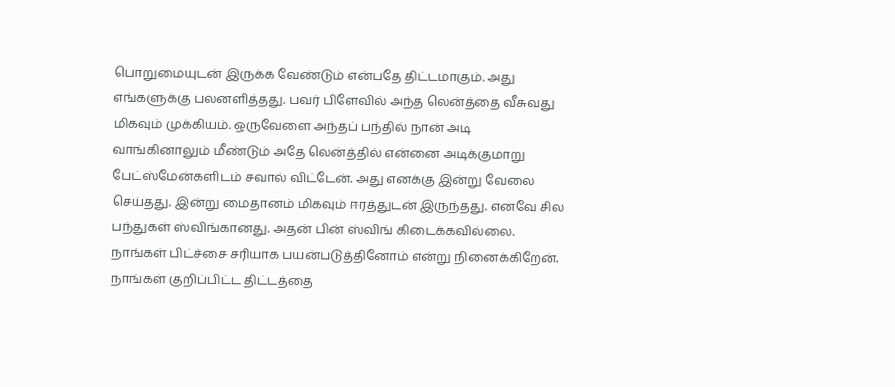பொறுமையுடன் இருக்க வேண்டும் என்பதே திட்டமாகும். அது எங்களுக்கு பலனளித்தது. பவர் பிளேவில் அந்த லென்த்தை வீசுவது மிகவும் முக்கியம். ஒருவேளை அந்தப் பந்தில் நான் அடி வாங்கினாலும் மீண்டும் அதே லென்த்தில் என்னை அடிக்குமாறு பேட்ஸ்மேன்களிடம் சவால் விட்டேன். அது எனக்கு இன்று வேலை செய்தது. இன்று மைதானம் மிகவும் ஈரத்துடன் இருந்தது. எனவே சில பந்துகள் ஸ்விங்கானது. அதன் பின் ஸ்விங் கிடைக்கவில்லை. நாங்கள் பிட்ச்சை சரியாக பயன்படுத்தினோம் என்று நினைக்கிறேன். நாங்கள் குறிப்பிட்ட திட்டத்தை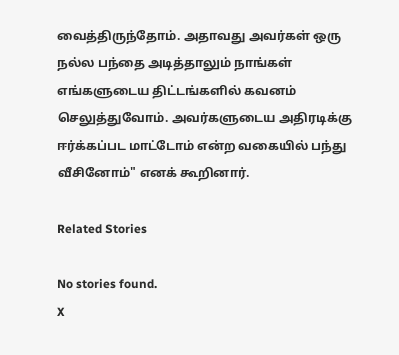வைத்திருந்தோம். அதாவது அவர்கள் ஒரு நல்ல பந்தை அடித்தாலும் நாங்கள் எங்களுடைய திட்டங்களில் கவனம் செலுத்துவோம். அவர்களுடைய அதிரடிக்கு ஈர்க்கப்பட மாட்டோம் என்ற வகையில் பந்து வீசினோம்" எனக் கூறினார்.

Related Stories

No stories found.
X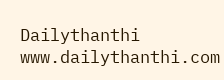Dailythanthi
www.dailythanthi.com